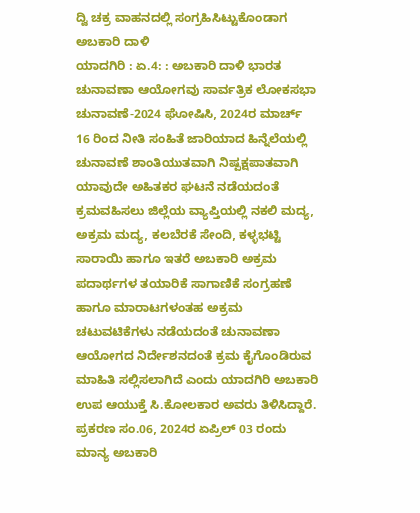ದ್ವಿ ಚಕ್ರ ವಾಹನದಲ್ಲಿ ಸಂಗ್ರಹಿಸಿಟ್ಟುಕೊಂಡಾಗ ಅಬಕಾರಿ ದಾಳಿ
ಯಾದಗಿರಿ : ಏ.4: : ಅಬಕಾರಿ ದಾಳಿ ಭಾರತ ಚುನಾವಣಾ ಆಯೋಗವು ಸಾರ್ವತ್ರಿಕ ಲೋಕಸಭಾ ಚುನಾವಣೆ-2024 ಘೋಷಿಸಿ, 2024ರ ಮಾರ್ಚ್ 16 ರಿಂದ ನೀತಿ ಸಂಹಿತೆ ಜಾರಿಯಾದ ಹಿನ್ನೆಲೆಯಲ್ಲಿ ಚುನಾವಣೆ ಶಾಂತಿಯುತವಾಗಿ ನಿಷ್ಪಕ್ಷಪಾತವಾಗಿ ಯಾವುದೇ ಅಹಿತಕರ ಘಟನೆ ನಡೆಯದಂತೆ ಕ್ರಮವಹಿಸಲು ಜಿಲ್ಲೆಯ ವ್ಯಾಪ್ತಿಯಲ್ಲಿ ನಕಲಿ ಮದ್ಯ, ಅಕ್ರಮ ಮದ್ಯ, ಕಲಬೆರಕೆ ಸೇಂದಿ, ಕಳ್ಳಭಟ್ಟಿ ಸಾರಾಯಿ ಹಾಗೂ ಇತರೆ ಅಬಕಾರಿ ಅಕ್ರಮ ಪದಾರ್ಥಗಳ ತಯಾರಿಕೆ ಸಾಗಾಣಿಕೆ ಸಂಗ್ರಹಣೆ ಹಾಗೂ ಮಾರಾಟಗಳಂತಹ ಅಕ್ರಮ ಚಟುವಟಿಕೆಗಳು ನಡೆಯದಂತೆ ಚುನಾವಣಾ ಆಯೋಗದ ನಿರ್ದೇಶನದಂತೆ ಕ್ರಮ ಕೈಗೊಂಡಿರುವ ಮಾಹಿತಿ ಸಲ್ಲಿಸಲಾಗಿದೆ ಎಂದು ಯಾದಗಿರಿ ಅಬಕಾರಿ ಉಪ ಆಯುಕ್ತೆ ಸಿ.ಕೋಲಕಾರ ಅವರು ತಿಳಿಸಿದ್ದಾರೆ.
ಪ್ರಕರಣ ಸಂ.06, 2024ರ ಏಪ್ರಿಲ್ 03 ರಂದು ಮಾನ್ಯ ಅಬಕಾರಿ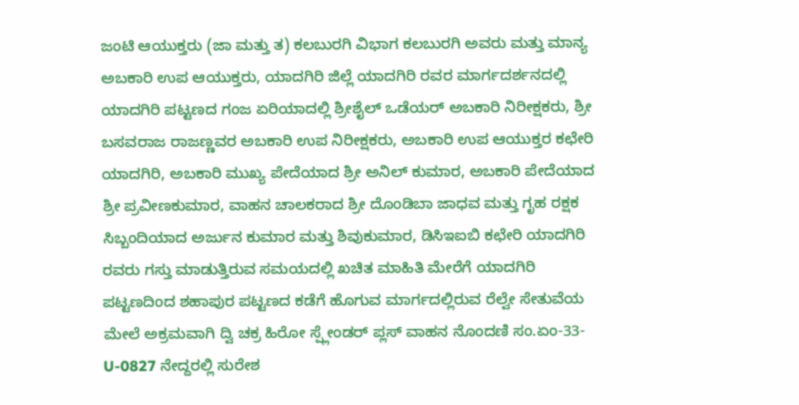ಜಂಟಿ ಆಯುಕ್ತರು (ಜಾ ಮತ್ತು ತ) ಕಲಬುರಗಿ ವಿಭಾಗ ಕಲಬುರಗಿ ಅವರು ಮತ್ತು ಮಾನ್ಯ ಅಬಕಾರಿ ಉಪ ಆಯುಕ್ತರು, ಯಾದಗಿರಿ ಜಿಲ್ಲೆ ಯಾದಗಿರಿ ರವರ ಮಾರ್ಗದರ್ಶನದಲ್ಲಿ ಯಾದಗಿರಿ ಪಟ್ಟಣದ ಗಂಜ ಏರಿಯಾದಲ್ಲಿ ಶ್ರೀಶೈಲ್ ಒಡೆಯರ್ ಅಬಕಾರಿ ನಿರೀಕ್ಷಕರು, ಶ್ರೀ ಬಸವರಾಜ ರಾಜಣ್ಣವರ ಅಬಕಾರಿ ಉಪ ನಿರೀಕ್ಷಕರು, ಅಬಕಾರಿ ಉಪ ಆಯುಕ್ತರ ಕಛೇರಿ ಯಾದಗಿರಿ, ಅಬಕಾರಿ ಮುಖ್ಯ ಪೇದೆಯಾದ ಶ್ರೀ ಅನಿಲ್ ಕುಮಾರ, ಅಬಕಾರಿ ಪೇದೆಯಾದ ಶ್ರೀ ಪ್ರವೀಣಕುಮಾರ, ವಾಹನ ಚಾಲಕರಾದ ಶ್ರೀ ದೊಂಡಿಬಾ ಜಾಧವ ಮತ್ತು ಗೃಹ ರಕ್ಷಕ ಸಿಬ್ಬಂದಿಯಾದ ಅರ್ಜುನ ಕುಮಾರ ಮತ್ತು ಶಿವುಕುಮಾರ, ಡಿಸಿಇಐಬಿ ಕಛೇರಿ ಯಾದಗಿರಿ ರವರು ಗಸ್ತು ಮಾಡುತ್ತಿರುವ ಸಮಯದಲ್ಲಿ ಖಚಿತ ಮಾಹಿತಿ ಮೇರೆಗೆ ಯಾದಗಿರಿ ಪಟ್ಟಣದಿಂದ ಶಹಾಪುರ ಪಟ್ಟಣದ ಕಡೆಗೆ ಹೊಗುವ ಮಾರ್ಗದಲ್ಲಿರುವ ರೆಲ್ವೇ ಸೇತುವೆಯ ಮೇಲೆ ಅಕ್ರಮವಾಗಿ ದ್ವಿ ಚಕ್ರ ಹಿರೋ ಸ್ಪ್ಲೇಂಡರ್ ಪ್ಲಸ್ ವಾಹನ ನೊಂದಣಿ ಸಂ.ಏಂ-33-U-0827 ನೇದ್ದರಲ್ಲಿ ಸುರೇಶ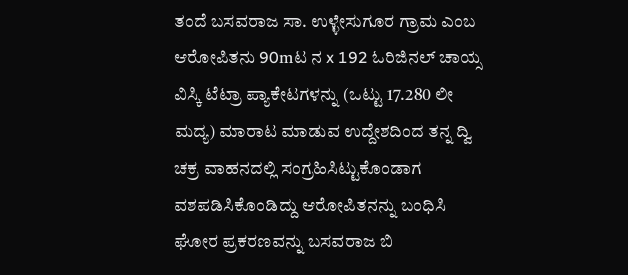ತಂದೆ ಬಸವರಾಜ ಸಾ. ಉಳ್ಳೇಸುಗೂರ ಗ್ರಾಮ ಎಂಬ ಆರೋಪಿತನು 90mಟ ನ x 192 ಓರಿಜಿನಲ್ ಚಾಯ್ಸ ವಿಸ್ಕಿ ಟೆಟ್ರಾ ಪ್ಯಾಕೇಟಗಳನ್ನು (ಒಟ್ಟು 17.280 ಲೀ ಮದ್ಯ) ಮಾರಾಟ ಮಾಡುವ ಉದ್ದೇಶದಿಂದ ತನ್ನ ದ್ವಿ ಚಕ್ರ ವಾಹನದಲ್ಲಿ ಸಂಗ್ರಹಿಸಿಟ್ಟುಕೊಂಡಾಗ ವಶಪಡಿಸಿಕೊಂಡಿದ್ದು ಆರೋಪಿತನನ್ನು ಬಂಧಿಸಿ ಘೋರ ಪ್ರಕರಣವನ್ನು ಬಸವರಾಜ ಬಿ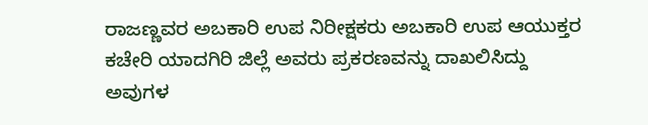ರಾಜಣ್ಣವರ ಅಬಕಾರಿ ಉಪ ನಿರೀಕ್ಷಕರು ಅಬಕಾರಿ ಉಪ ಆಯುಕ್ತರ ಕಚೇರಿ ಯಾದಗಿರಿ ಜಿಲ್ಲೆ ಅವರು ಪ್ರಕರಣವನ್ನು ದಾಖಲಿಸಿದ್ದು ಅವುಗಳ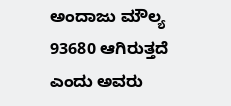ಅಂದಾಜು ಮೌಲ್ಯ 93680 ಆಗಿರುತ್ತದೆ ಎಂದು ಅವರು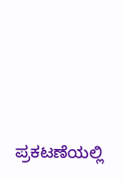ಪ್ರಕಟಣೆಯಲ್ಲಿ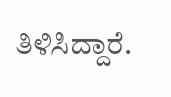ತಿಳಿಸಿದ್ದಾರೆ.